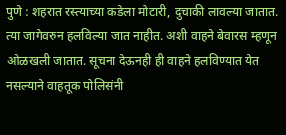पुणे : शहरात रस्त्याच्या कडेला मोटारी, दुचाकी लावल्या जातात. त्या जागेवरुन हलविल्या जात नाहीत. अशी वाहने बेवारस म्हणून ओळखली जातात. सूचना देऊनही ही वाहने हलविण्यात येत नसल्याने वाहतूक पोलिसंनी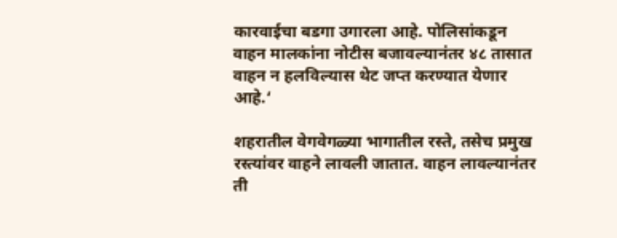कारवाईचा बडगा उगारला आहे. पोलिसांकडून वाहन मालकांना नोटीस बजावल्यानंतर ४८ तासात वाहन न हलविल्यास थेट जप्त करण्यात येणार आहे.‘

शहरातील वेगवेगळ्या भागातील रस्ते, तसेच प्रमुख रस्त्यांवर वाहने लावली जातात. वाहन लावल्यानंतर ती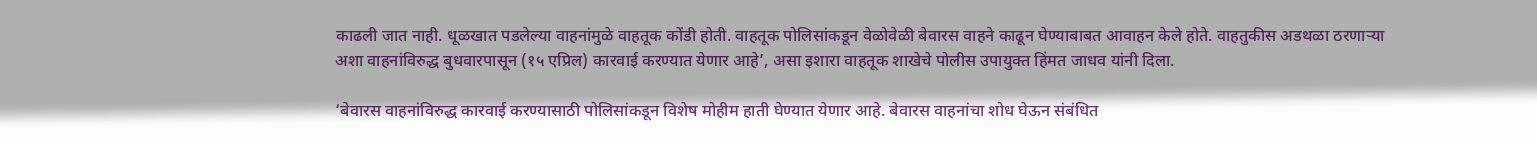काढली जात नाही. धूळखात पडलेल्या वाहनांमुळे वाहतूक कोंडी होती. वाहतूक पोलिसांकडून वेळोवेळी बेवारस वाहने काढून घेण्याबाबत आवाहन केले होते. वाहतुकीस अडथळा ठरणाऱ्या अशा वाहनांविरुद्ध बुधवारपासून (१५ एप्रिल) कारवाई करण्यात येणार आहे’, असा इशारा वाहतूक शाखेचे पोलीस उपायुक्त हिंमत जाधव यांनी दिला.

‘बेवारस वाहनांविरुद्ध कारवाई करण्यासाठी पोलिसांकडून विशेष मोहीम हाती घेण्यात येणार आहे. बेवारस वाहनांचा शोध घेऊन संबंधित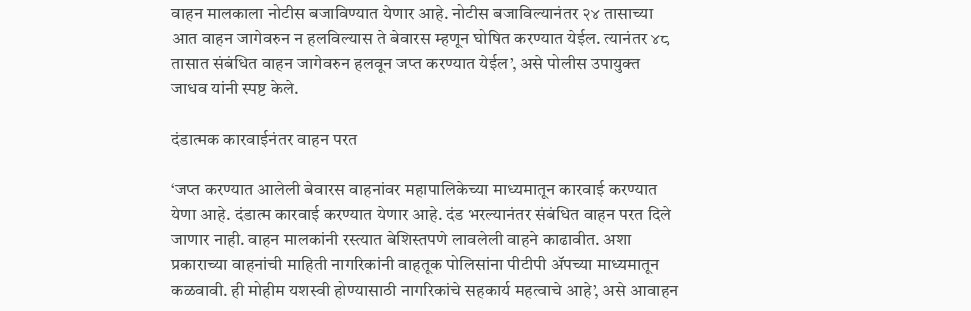वाहन मालकाला नोटीस बजाविण्यात येणार आहे. नोटीस बजाविल्यानंतर २४ तासाच्या आत वाहन जागेवरुन न हलविल्यास ते बेवारस म्हणून घोषित करण्यात येईल. त्यानंतर ४८ तासात संबंधित वाहन जागेवरुन हलवून जप्त करण्यात येईल’, असे पोलीस उपायुक्त जाधव यांनी स्पष्ट केले.

दंडात्मक कारवाईनंतर वाहन परत

‘जप्त करण्यात आलेली बेवारस वाहनांवर महापालिकेच्या माध्यमातून कारवाई करण्यात येणा आहे. दंडात्म कारवाई करण्यात येणार आहे. दंड भरल्यानंतर संबंधित वाहन परत दिले जाणार नाही. वाहन मालकांनी रस्त्यात बेशिस्तपणे लावलेली वाहने काढावीत. अशा प्रकाराच्या वाहनांची माहिती नागरिकांनी वाहतूक पोलिसांना पीटीपी ॲपच्या माध्यमातून कळवावी. ही मोहीम यशस्वी होण्यासाठी नागरिकांचे सहकार्य महत्वाचे आहे’, असे आवाहन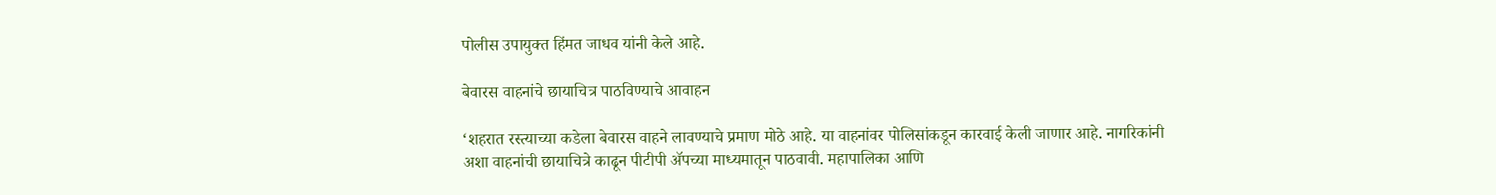पोलीस उपायुक्त हिंमत जाधव यांनी केले आहे.

बेवारस वाहनांचे छायाचित्र पाठविण्याचे आवाहन

‘शहरात रस्त्याच्या कडेला बेवारस वाहने लावण्याचे प्रमाण मोठे आहे. या वाहनांवर पोलिसांकडून कारवाई केली जाणार आहे. नागरिकांनी अशा वाहनांची छायाचित्रे काढून पीटीपी ॲपच्या माध्यमातून पाठवावी. महापालिका आणि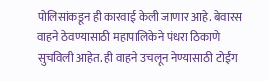पोलिसांकडून ही कारवाई केली जाणार आहे. बेवारस वाहने ठेवण्यासाठी महापालिकेने पंधरा ठिकाणे सुचविली आहेत. ही वाहने उचलून नेण्यासाठी टोईंग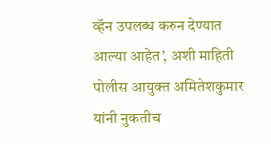व्हॅन उपलब्ध करुन देण्यात आल्या आहेत’, अशी माहिती पोलीस आयुक्त अमितेशकुमार यांनी नुकतीच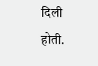दिली होती.